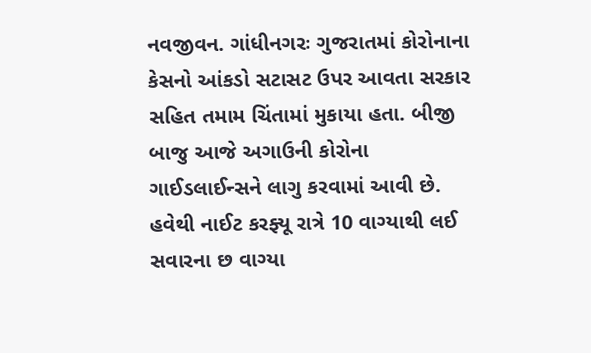નવજીવન. ગાંધીનગરઃ ગુજરાતમાં કોરોનાના કેસનો આંકડો સટાસટ ઉપર આવતા સરકાર સહિત તમામ ચિંતામાં મુકાયા હતા. બીજી બાજુ આજે અગાઉની કોરોના ગાઈડલાઈન્સને લાગુ કરવામાં આવી છે. હવેથી નાઈટ કરફ્યૂ રાત્રે 10 વાગ્યાથી લઈ સવારના છ વાગ્યા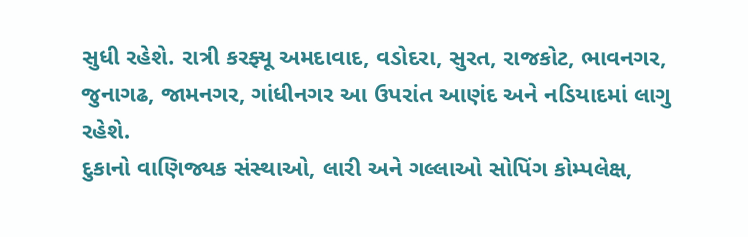સુધી રહેશે. રાત્રી કરફ્યૂ અમદાવાદ, વડોદરા, સુરત, રાજકોટ, ભાવનગર, જુનાગઢ, જામનગર, ગાંધીનગર આ ઉપરાંત આણંદ અને નડિયાદમાં લાગુ રહેશે.
દુકાનો વાણિજ્યક સંસ્થાઓ, લારી અને ગલ્લાઓ સોપિંગ કોમ્પલેક્ષ,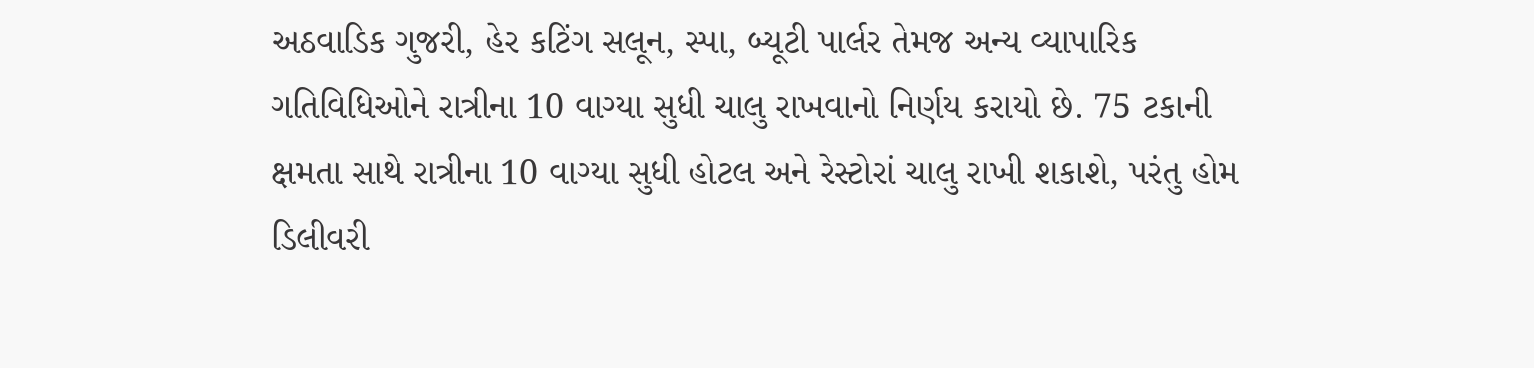અઠવાડિક ગુજરી, હેર કટિંગ સલૂન, સ્પા, બ્યૂટી પાર્લર તેમજ અન્ય વ્યાપારિક ગતિવિધિઓને રાત્રીના 10 વાગ્યા સુધી ચાલુ રાખવાનો નિર્ણય કરાયો છે. 75 ટકાની ક્ષમતા સાથે રાત્રીના 10 વાગ્યા સુધી હોટલ અને રેસ્ટોરાં ચાલુ રાખી શકાશે, પરંતુ હોમ ડિલીવરી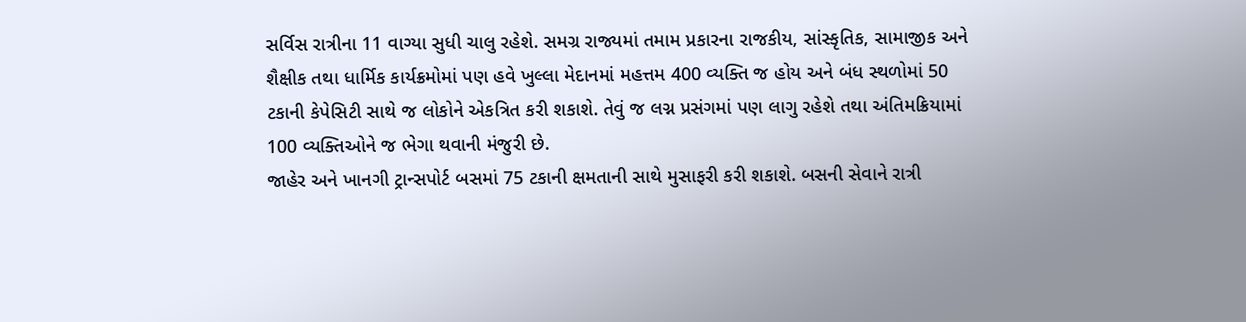સર્વિસ રાત્રીના 11 વાગ્યા સુધી ચાલુ રહેશે. સમગ્ર રાજ્યમાં તમામ પ્રકારના રાજકીય, સાંસ્કૃતિક, સામાજીક અને શૈક્ષીક તથા ધાર્મિક કાર્યક્રમોમાં પણ હવે ખુલ્લા મેદાનમાં મહત્તમ 400 વ્યક્તિ જ હોય અને બંધ સ્થળોમાં 50 ટકાની કેપેસિટી સાથે જ લોકોને એકત્રિત કરી શકાશે. તેવું જ લગ્ન પ્રસંગમાં પણ લાગુ રહેશે તથા અંતિમક્રિયામાં 100 વ્યક્તિઓને જ ભેગા થવાની મંજુરી છે.
જાહેર અને ખાનગી ટ્રાન્સપોર્ટ બસમાં 75 ટકાની ક્ષમતાની સાથે મુસાફરી કરી શકાશે. બસની સેવાને રાત્રી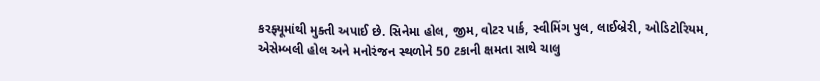કરફ્યૂમાંથી મુક્તી અપાઈ છે. સિનેમા હોલ, જીમ, વોટર પાર્ક, સ્વીમિંગ પુલ, લાઈબ્રેરી, ઓડિટોરિયમ, એસેમ્બલી હોલ અને મનોરંજન સ્થળોને 50 ટકાની ક્ષમતા સાથે ચાલુ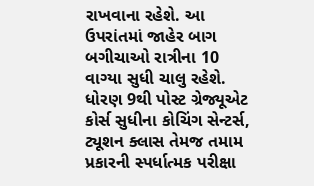રાખવાના રહેશે. આ ઉપરાંતમાં જાહેર બાગ બગીચાઓ રાત્રીના 10 વાગ્યા સુધી ચાલુ રહેશે. ધોરણ 9થી પોસ્ટ ગ્રેજ્યૂએટ કોર્સ સુધીના કોચિંગ સેન્ટર્સ, ટ્યૂશન ક્લાસ તેમજ તમામ પ્રકારની સ્પર્ધાત્મક પરીક્ષા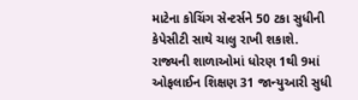માટેના કોચિંગ સેન્ટર્સને 50 ટકા સુધીની કેપેસીટી સાથે ચાલુ રાખી શકાશે.
રાજ્યની શાળાઓમાં ધોરણ 1થી 9માં ઓફલાઈન શિક્ષણ 31 જાન્યુઆરી સુધી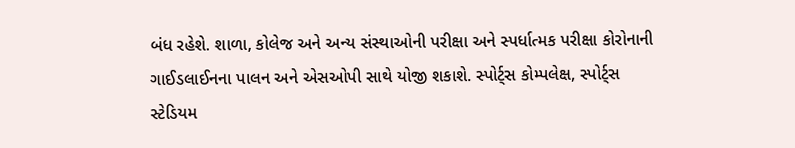બંધ રહેશે. શાળા, કોલેજ અને અન્ય સંસ્થાઓની પરીક્ષા અને સ્પર્ધાત્મક પરીક્ષા કોરોનાની ગાઈડલાઈનના પાલન અને એસઓપી સાથે યોજી શકાશે. સ્પોર્ટ્સ કોમ્પલેક્ષ, સ્પોર્ટ્સ સ્ટેડિયમ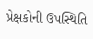પ્રેક્ષકોની ઉપસ્થિતિ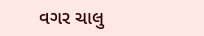વગર ચાલુ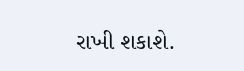રાખી શકાશે.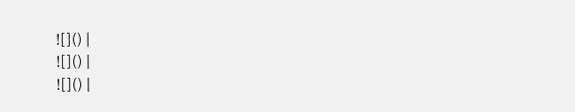![]() |
![]() |
![]() |